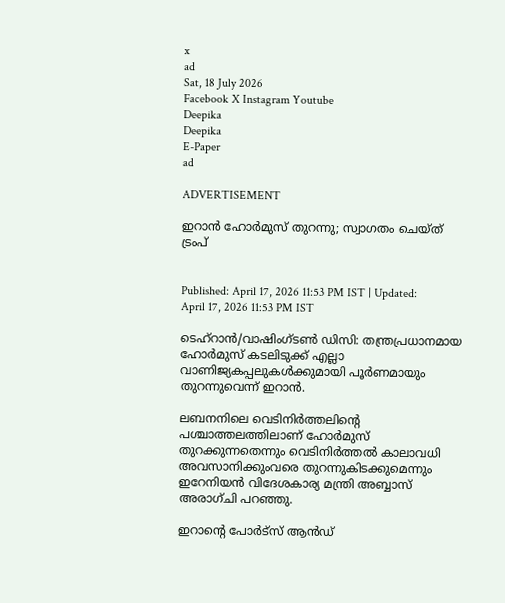x
ad
Sat, 18 July 2026
Facebook X Instagram Youtube
Deepika
Deepika
E-Paper
ad

ADVERTISEMENT

ഇറാൻ ഹോർമുസ് തുറന്നു; സ്വാഗതം ചെയ്ത് ട്രംപ്


Published: April 17, 2026 11:53 PM IST | Updated: April 17, 2026 11:53 PM IST

ടെഹ്റാൻ/വാഷിംഗ്ടൺ ഡിസി: തന്ത്രപ്രധാനമായ ഹോർമുസ് കടലിടുക്ക് എല്ലാ വാണിജ്യകപ്പലുകൾക്കുമായി പൂർണമായും തുറന്നുവെന്ന് ഇറാൻ.

ലബനനിലെ വെടിനിർത്തലിന്‍റെ പശ്ചാത്തലത്തിലാണ് ഹോർമുസ് തുറക്കുന്നതെന്നും വെടിനിർത്തൽ കാലാവധി അവസാനിക്കുംവരെ തുറന്നുകിടക്കുമെന്നും ഇറേനിയൻ വിദേശകാര്യ മന്ത്രി അബ്ബാസ് അരാഗ്ചി പറഞ്ഞു.

ഇറാന്‍റെ പോർട്സ് ആൻഡ്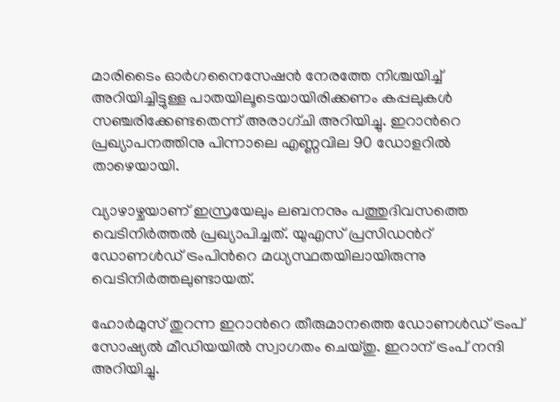മാരിടൈം ഓർഗനൈസേഷൻ നേരത്തേ നിശ്ചയിച്ച് അറിയിച്ചിട്ടുള്ള പാതയിലൂടെയായിരിക്കണം കപ്പലുകൾ സഞ്ചരിക്കേണ്ടതെന്ന് അരാഗ്ചി അറിയിച്ചു. ഇറാന്‍റെ പ്രഖ്യാപനത്തിനു പിന്നാലെ എണ്ണവില 90 ഡോളറിൽ താഴെയായി.

വ്യാഴാഴ്ചയാണ് ഇസ്രയേലും ലബനനും പത്തുദിവസത്തെ വെടിനിർത്തൽ പ്രഖ്യാപിച്ചത്. യുഎസ് പ്രസിഡന്‍റ് ഡോണൾഡ് ട്രംപിന്‍റെ മധ്യസ്ഥതയിലായിരുന്നു വെടിനിർത്തലുണ്ട‌ായത്.

ഹോർമുസ് തുറന്ന ഇറാന്‍റെ തീരുമാനത്തെ ഡോണൾഡ് ട്രംപ് സോഷ്യൽ മീഡിയയിൽ സ്വാഗതം ചെയ്തു. ഇറാന് ട്രംപ് നന്ദി അറിയിച്ചു.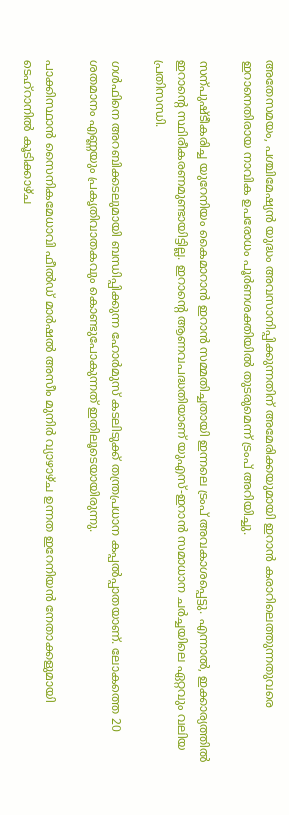അതേസമയം, പശ്ചിമേഷ്യൻ യുദ്ധം അവസാനിപ്പിക്കുന്നതിന് അമേരിക്കയുമായി ഇറാൻ കരാറിലെത്തുന്നതുവരെ ഇറാനെതിരായ നാവിക ഉപരോധം പൂർണശക്തിയിൽ തുടരുമെന്ന് ട്രംപ് അറിയിച്ചു.

സന്പുഷ്ടീകരിച്ച യുറേനിയം കൈമാറാൻ ഇറാൻ സമ്മതിച്ചതായി ഇന്നലെ ട്രംപ് അവകാശപ്പെട്ടു. എന്നാൽ, ഇക്കാര്യത്തിൽ ഇറാന്‍റെ സ്ഥിരീകരണമുണ്ടായിട്ടില്ല. ഇറാന്‍റെ ആണവപദ്ധതിയാണ് യുഎസ്-ഇറാൻ സമാധാന ചർച്ചയിലെ ഏറ്റവും വലിയ പ്രതിസന്ധി.

ഗൾഫിനെ അറബിക്കടലുമായി ബന്ധിപ്പിക്കുന്ന ഹോർമുസ് കടലിടുക്ക് തന്ത്രപ്രധാന കപ്പൽപ്പാതയാണ്. ലോകത്തെ 20 ശതമാനം എണ്ണയും പ്രകൃതിവാതകവും കൊണ്ടുപോകുന്നത് ഇതിലൂടെയായിരുന്നു.

പാക്കിസ്ഥാൻ സൈനികമേധാവി ഫീൽഡ് മാർഷൽ അസീം മുനിർ വ്യാഴാഴ്ച ഉന്നത ഇറേനിയൻ നേതാക്കളുമായി ടെഹ്റാനിൽ കൂടിക്കാഴ്ച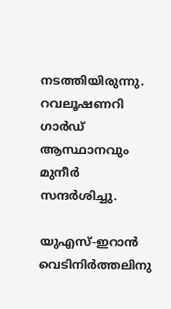നടത്തിയിരുന്നു. റവലൂഷണറി ഗാർഡ് ആസ്ഥാനവും മുനീർ സന്ദർശിച്ചു.

യുഎസ്-ഇറാൻ വെടിനിർത്തലിനു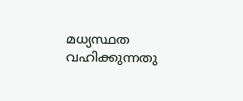മധ്യസ്ഥത വഹിക്കുന്നതു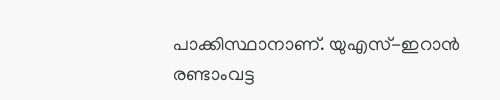പാക്കിസ്ഥാനാണ്. യുഎസ്-ഇറാൻ രണ്ടാംവട്ട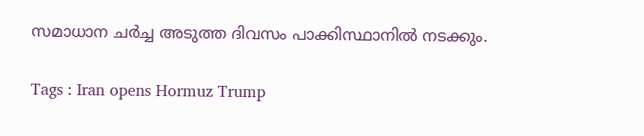സമാധാന ചർച്ച അടുത്ത ദിവസം പാക്കിസ്ഥാനിൽ നടക്കും.

Tags : Iran opens Hormuz Trump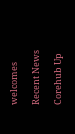welcomes

Recent News

Corehub Up